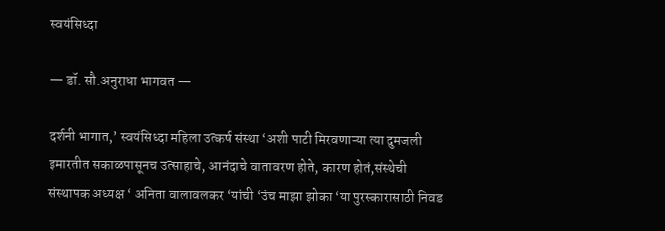स्वयंसिध्दा

— डॉ. सौ.अनुराधा भागवत —

दर्शनी भागात,’ स्वयंसिध्दा महिला उत्कर्ष संस्था ‘अशी पाटी मिरवणाऱ्या त्या दुमजली इमारतीत सकाळपासूनच उत्साहाचे, आनंदाचे वातावरण होते, कारण होतं,संस्थेची संस्थापक अध्यक्ष ‘ अनिता वालावलकर ‘यांची ‘उंच माझा झोका ‘या पुरस्कारासाठी निवड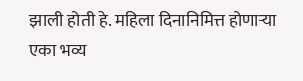झाली होती हे. महिला दिनानिमित्त होणाऱ्या एका भव्य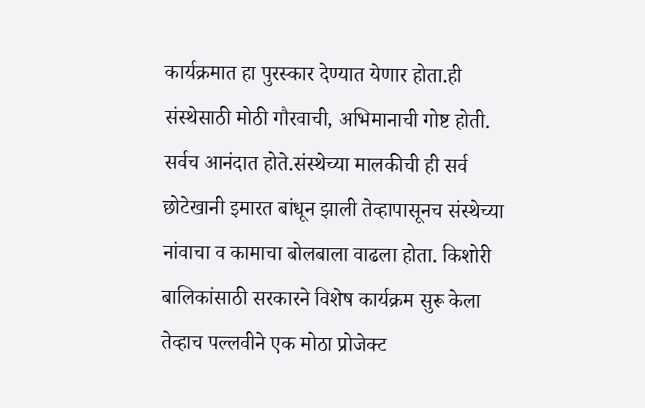कार्यक्रमात हा पुरस्कार देण्यात येणार होता.ही संस्थेसाठी मोठी गौरवाची, अभिमानाची गोष्ट होती. सर्वच आनंदात होते.संस्थेच्या मालकीची ही सर्व छोटेखानी इमारत बांधून झाली तेव्हापासूनच संस्थेच्या नांवाचा व कामाचा बोलबाला वाढला होता. किशोरी बालिकांसाठी सरकारने विशेष कार्यक्रम सुरू केला तेव्हाच पल्लवीने एक मोठा प्रोजेक्ट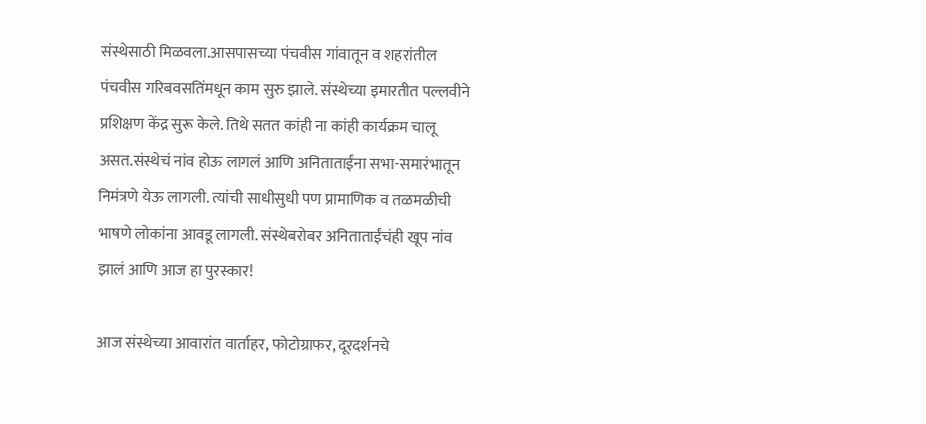संस्थेसाठी मिळवला.आसपासच्या पंचवीस गांवातून व शहरांतील पंचवीस गरिबवसतिंमधून काम सुरु झाले. संस्थेच्या इमारतीत पल्लवीने प्रशिक्षण केंद्र सुरू केले. तिथे सतत कांही ना कांही कार्यक्रम चालू असत.संस्थेचं नांव होऊ लागलं आणि अनिताताईंना सभा-समारंभातून निमंत्रणे येऊ लागली. त्यांची साधीसुधी पण प्रामाणिक व तळमळीची भाषणे लोकांना आवडू लागली. संस्थेबरोबर अनिताताईंचंही खूप नांव झालं आणि आज हा पुरस्कार!

आज संस्थेच्या आवारांत वार्ताहर, फोटोग्राफर, दूरदर्शनचे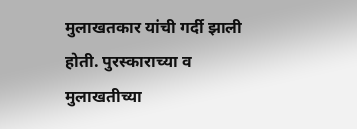मुलाखतकार यांची गर्दी झाली होती. पुरस्काराच्या व मुलाखतीच्या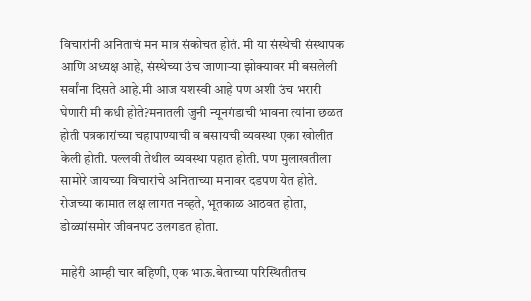विचारांनी अनिताचं मन मात्र संकोचत होतं. मी या संस्थेची संस्थापक आणि अध्यक्ष आहे, संस्थेच्या उंच जाणाऱ्या झोक्यावर मी बसलेली सर्वांना दिसते आहे.मी आज यशस्वी आहे पण अशी उंच भरारी घेणारी मी कधी होते?मनातली जुनी न्यूनगंडाची भावना त्यांना छळत होती पत्रकारांच्या चहापाण्याची व बसायची व्यवस्था एका खोलीत केली होती. पल्लवी तेथील व्यवस्था पहात होती. पण मुलाखतीला सामोरे जायच्या विचारांचे अनिताच्या मनावर दडपण येत होते. रोजच्या कामात लक्ष लागत नव्हते, भूतकाळ आठवत होता, डोळ्यांसमोर जीवनपट उलगडत होता.

माहेरी आम्ही चार बहिणी, एक भाऊ.बेताच्या परिस्थितीतच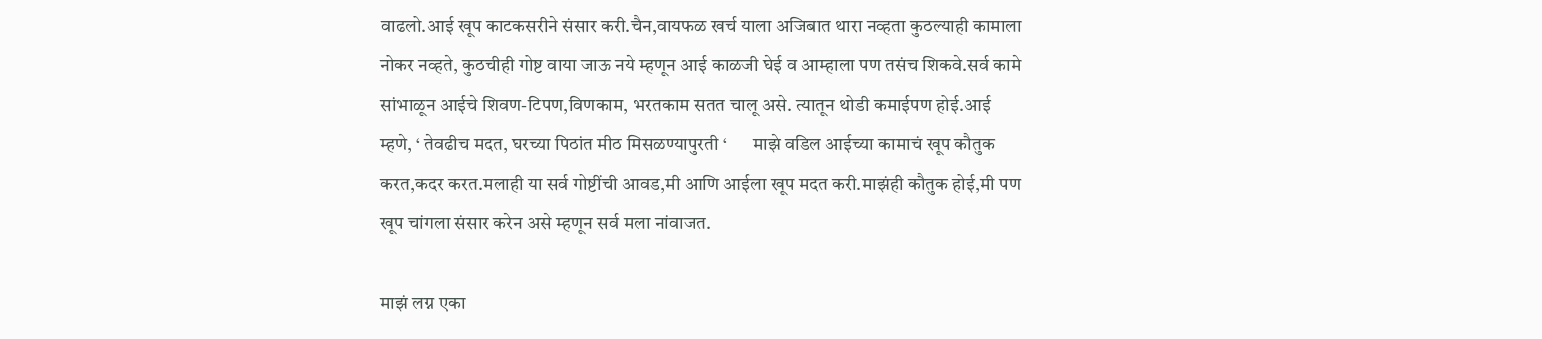वाढलो.आई खूप काटकसरीने संसार करी.चैन,वायफळ खर्च याला अजिबात थारा नव्हता कुठल्याही कामाला नोकर नव्हते, कुठचीही गोष्ट वाया जाऊ नये म्हणून आई काळजी घेई व आम्हाला पण तसंच शिकवे.सर्व कामे सांभाळून आईचे शिवण-टिपण,विणकाम, भरतकाम सतत चालू असे. त्यातून थोडी कमाईपण होई.आई म्हणे, ‘ तेवढीच मदत, घरच्या पिठांत मीठ मिसळण्यापुरती ‘       माझे वडिल आईच्या कामाचं खूप कौतुक करत,कदर करत.मलाही या सर्व गोष्टींची आवड,मी आणि आईला खूप मदत करी.माझंही कौतुक होई,मी पण खूप चांगला संसार करेन असे म्हणून सर्व मला नांवाजत.

माझं लग्न एका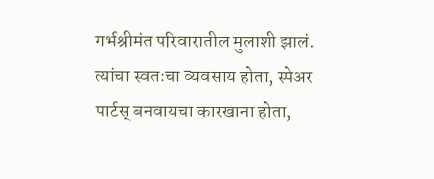गर्भश्रीमंत परिवारातील मुलाशी झालं. त्यांचा स्वतःचा व्यवसाय होता, स्पेअर पार्टस् बनवायचा कारखाना होता,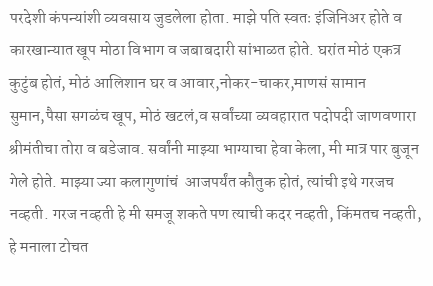परदेशी कंपन्यांशी व्यवसाय जुडलेला होता. माझे पति स्वतः इंजिनिअर होते व कारखान्यात खूप मोठा विभाग व जबाबदारी सांभाळत होते. घरांत मोठं एकत्र कुटुंब होतं, मोठं आलिशान घर व आवार,नोकर-चाकर,माणसं सामान सुमान,पैसा सगळंच खूप, मोठं खटलं,व सर्वांच्या व्यवहारात पदोपदी जाणवणारा श्रीमंतीचा तोरा व बडेजाव. सर्वांनी माझ्या भाग्याचा हेवा केला, मी मात्र पार बुजून गेले होते. माझ्या ज्या कलागुणांचं  आजपर्यंत कौतुक होतं, त्यांची इथे गरजच नव्हती. गरज नव्हती हे मी समजू शकते पण त्याची कदर नव्हती, किंमतच नव्हती, हे मनाला टोचत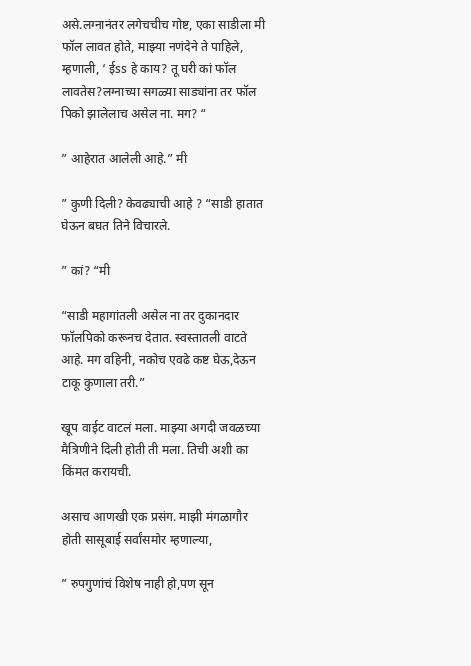असे.लग्नानंतर लगेचचीच गोष्ट, एका साडीला मी फॉल लावत होते, माझ्या नणंदेने ते पाहिले, म्हणाली, ‘ ईss हे काय? तू घरी कां फॉल लावतेस?लग्नाच्या सगळ्या साड्यांना तर फॉल पिको झालेलाच असेल ना. मग? “

” आहेरात आलेली आहे.” मी

” कुणी दिली? केवढ्याची आहे ? “साडी हातात घेऊन बघत तिने विचारले.

” कां? “मी

“साडी महागांतली असेल ना तर दुकानदार फॉलपिको करूनच देतात. स्वस्तातली वाटते आहे. मग वहिनी, नकोच एवढे कष्ट घेऊ,देऊन टाकू कुणाला तरी.”

खूप वाईट वाटलं मला. माझ्या अगदी जवळच्या मैत्रिणीने दिली होती ती मला. तिची अशी का किंमत करायची.

असाच आणखी एक प्रसंग. माझी मंगळागौर होती सासूबाई सर्वांसमोर म्हणाल्या,

” रुपगुणांचं विशेष नाही हो,पण सून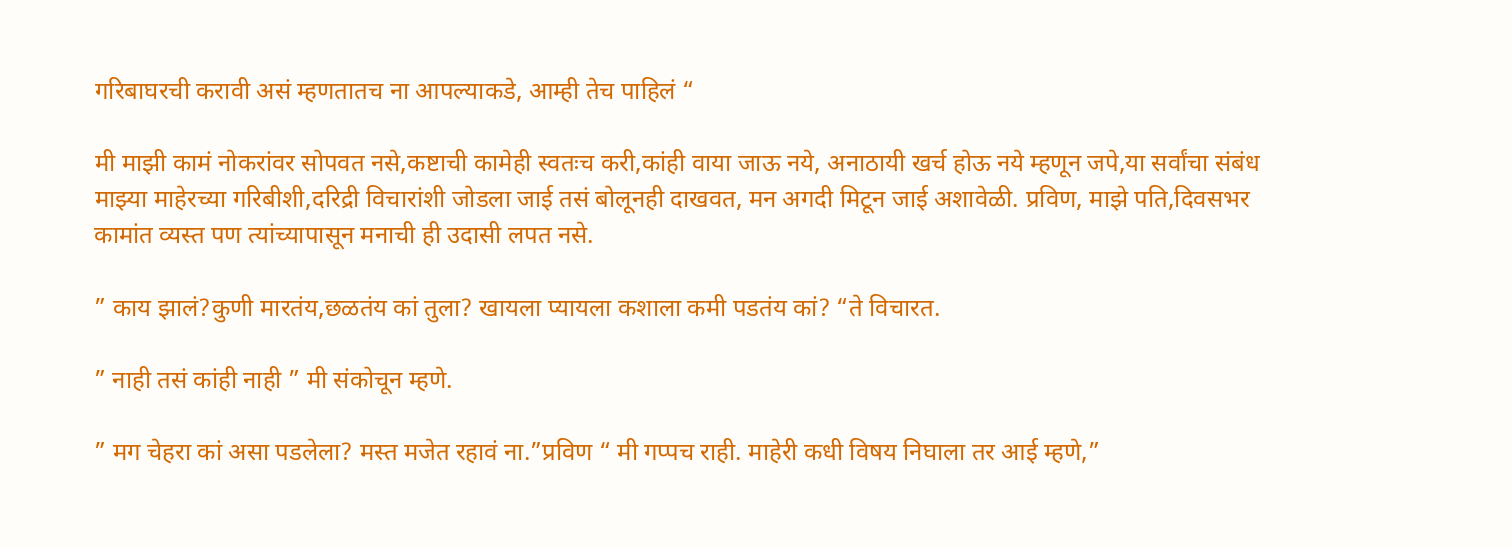गरिबाघरची करावी असं म्हणतातच ना आपल्याकडे, आम्ही तेच पाहिलं “

मी माझी कामं नोकरांवर सोपवत नसे,कष्टाची कामेही स्वतःच करी,कांही वाया जाऊ नये, अनाठायी खर्च होऊ नये म्हणून जपे,या सर्वांचा संबंध माझ्या माहेरच्या गरिबीशी,दरिद्री विचारांशी जोडला जाई तसं बोलूनही दाखवत, मन अगदी मिटून जाई अशावेळी. प्रविण, माझे पति,दिवसभर कामांत व्यस्त पण त्यांच्यापासून मनाची ही उदासी लपत नसे.

” काय झालं?कुणी मारतंय,छळतंय कां तुला? खायला प्यायला कशाला कमी पडतंय कां? “ते विचारत.

” नाही तसं कांही नाही ” मी संकोचून म्हणे.

” मग चेहरा कां असा पडलेला? मस्त मजेत रहावं ना.”प्रविण “ मी गप्पच राही. माहेरी कधी विषय निघाला तर आई म्हणे,”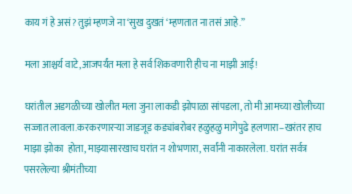काय गं हे असं? तुझं म्हणजे ना ‘सुख दुखतं ‘म्हणतात ना तसं आहे.”

मला आश्चर्य वाटे,आजपर्यंत मला हे सर्व शिकवणारी हीच ना माझी आई!

घरांतील अडगळीच्या खोलीत मला जुना लाकडी झोपाळा सांपडला, तो मी आमच्या खोलीच्या सज्जात लावला.करकरणारऱ्या जाडजूड कड्यांबरोबर हळुहळु मागेपुढे हलणारा–खरंतर हाच माझा झोका  होता, माझ्यासारखाच घरांत न शोभणारा, सर्वांनी नाकारलेला. घरांत सर्वत्र पसरलेल्या श्रीमंतीच्या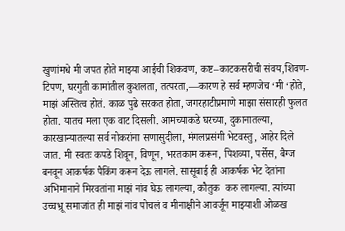खुणांमधे मी जपत होते माझ्या आईची शिकवण, कष्ट–काटकसरीची संवय,शिवण-टिपण, घरगुती कामांतील कुशलता, तत्परता,—कारण हे सर्व म्हणजेच ‘मी ‘होते, माझं अस्तित्व होतं. काळ पुढे सरकत होता, जगरहाटीप्रमाणे माझा संसारही फुलत होता. यातच मला एक वाट दिसली. आमच्याकडे घरच्या, दुकानातल्या, कारखान्यातल्या सर्व नोकरांना सणासुदीला, मंगलप्रसंगी भेटवस्तु, आहेर दिले जात. मी स्वतः कपडे शिवून, विणून, भरतकाम करून, पिशव्या, पर्सेस, बैग्ज बनवून आकर्षक पैकिंग करून देऊ लागले. सासूबाई ही आकर्षक भेट देतांना अभिमानाने मिरवतांना माझं नांव घेऊ लागल्या, कौतुक  करु लागल्या. त्यांच्या उच्चभ्रू समाजांत ही माझं नांव पोचलं व मीनाक्षीने आवर्जून माझ्याशी ओळख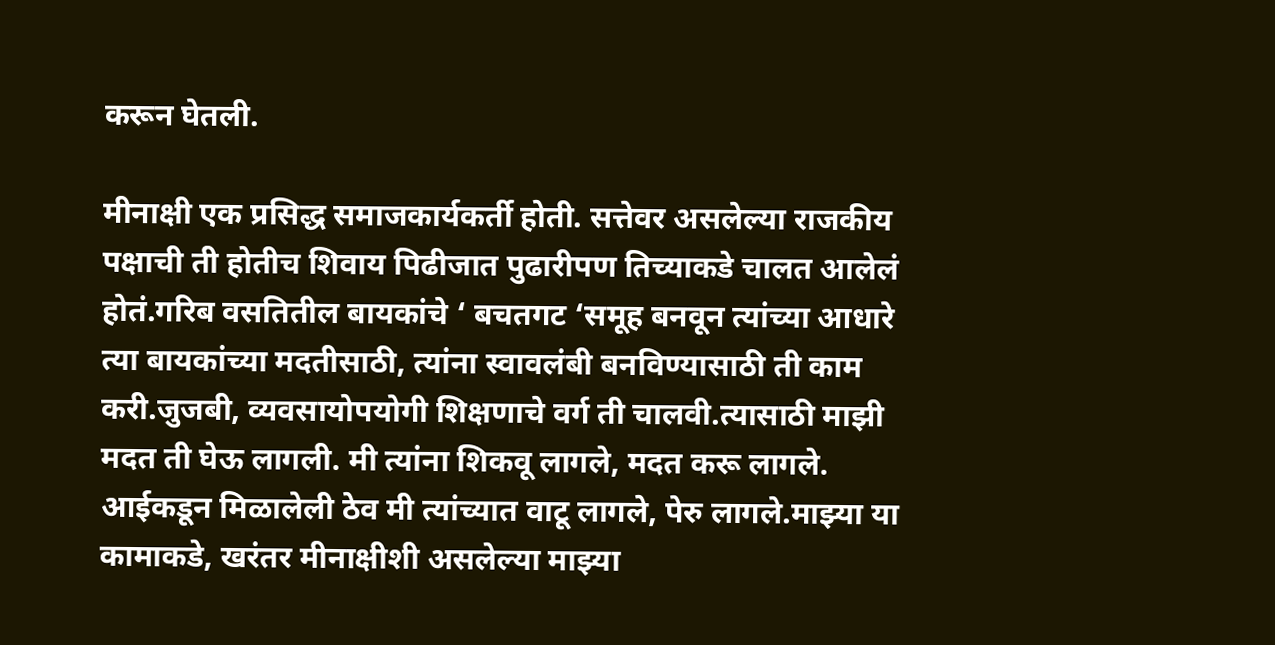करून घेतली.

मीनाक्षी एक प्रसिद्ध समाजकार्यकर्ती होती. सत्तेवर असलेल्या राजकीय पक्षाची ती होतीच शिवाय पिढीजात पुढारीपण तिच्याकडे चालत आलेलं होतं.गरिब वसतितील बायकांचे ‘ बचतगट ‘समूह बनवून त्यांच्या आधारे त्या बायकांच्या मदतीसाठी, त्यांना स्वावलंबी बनविण्यासाठी ती काम करी.जुजबी, व्यवसायोपयोगी शिक्षणाचे वर्ग ती चालवी.त्यासाठी माझी मदत ती घेऊ लागली. मी त्यांना शिकवू लागले, मदत करू लागले. आईकडून मिळालेली ठेव मी त्यांच्यात वाटू लागले, पेरु लागले.माझ्या या कामाकडे, खरंतर मीनाक्षीशी असलेल्या माझ्या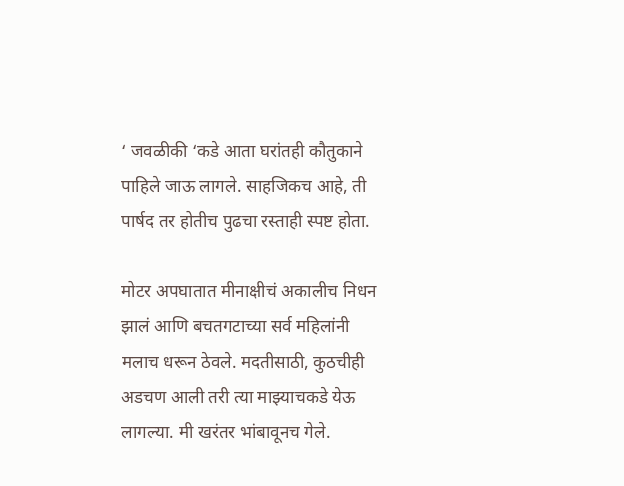‘ जवळीकी ‘कडे आता घरांतही कौतुकाने पाहिले जाऊ लागले. साहजिकच आहे, ती पार्षद तर होतीच पुढचा रस्ताही स्पष्ट होता.

मोटर अपघातात मीनाक्षीचं अकालीच निधन झालं आणि बचतगटाच्या सर्व महिलांनी मलाच धरून ठेवले. मदतीसाठी, कुठचीही अडचण आली तरी त्या माझ्याचकडे येऊ लागल्या. मी खरंतर भांबावूनच गेले.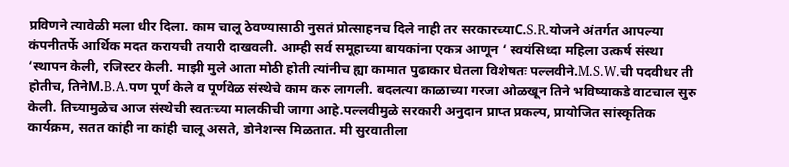प्रविणने त्यावेळी मला धीर दिला. काम चालू ठेवण्यासाठी नुसतं प्रोत्साहनच दिले नाही तर सरकारच्याC.S.R.योजने अंतर्गत आपल्या कंपनीतर्फे आर्थिक मदत करायची तयारी दाखवली. आम्ही सर्व समूहाच्या बायकांना एकत्र आणून ‘ स्वयंसिध्दा महिला उत्कर्ष संस्था ‘स्थापन केली, रजिस्टर केली. माझी मुले आता मोठी होती त्यांनीच ह्या कामात पुढाकार घेतला विशेषतः पल्लवीने.M.S.W.ची पदवीधर ती होतीच, तिनेM.B.A.पण पूर्ण केले व पूर्णवेळ संस्थेचे काम करु लागली. बदलत्या काळाच्या गरजा ओळखून तिने भविष्याकडे वाटचाल सुरु केली. तिच्यामुळेच आज संस्थेची स्वतःच्या मालकीची जागा आहे.पल्लवीमुळे सरकारी अनुदान प्राप्त प्रकल्प, प्रायोजित सांस्कृतिक कार्यक्रम, सतत कांही ना कांही चालू असते, डोनेशन्स मिळतात. मी सुरवातीला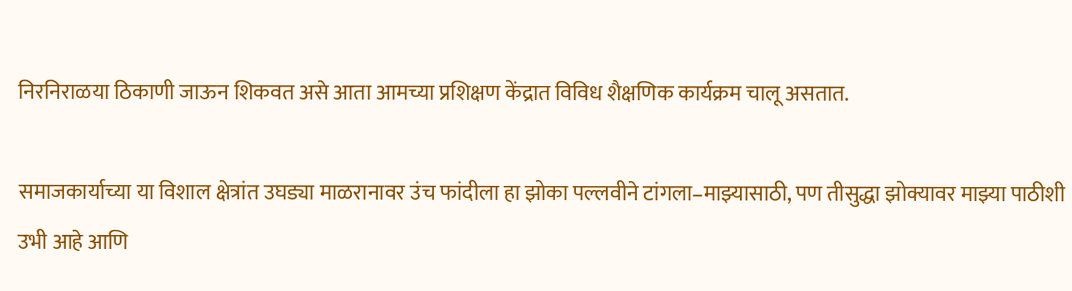निरनिराळया ठिकाणी जाऊन शिकवत असे आता आमच्या प्रशिक्षण केंद्रात विविध शैक्षणिक कार्यक्रम चालू असतात.

समाजकार्याच्या या विशाल क्षेत्रांत उघड्या माळरानावर उंच फांदीला हा झोका पल्लवीने टांगला–माझ्यासाठी, पण तीसुद्धा झोक्यावर माझ्या पाठीशी उभी आहे आणि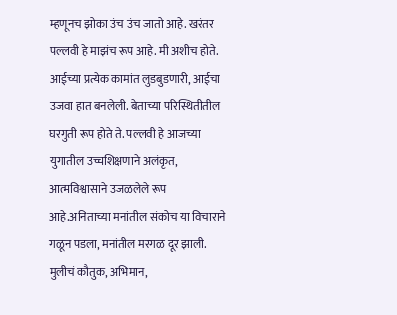म्हणूनच झोका उंच उंच जातो आहे. खरंतर पल्लवी हे माझंच रूप आहे. मी अशीच होते. आईच्या प्रत्येक कामांत लुडबुडणारी, आईचा उजवा हात बनलेली. बेताच्या परिस्थितीतील घरगुती रूप होते ते. पल्लवी हे आजच्या युगातील उच्चशिक्षणाने अलंकृत, आत्मविश्वासाने उजळलेले रूप आहे.अनिताच्या मनांतील संकोच या विचाराने गळून पडला, मनांतील मरगळ दूर झाली. मुलीचं कौतुक, अभिमान,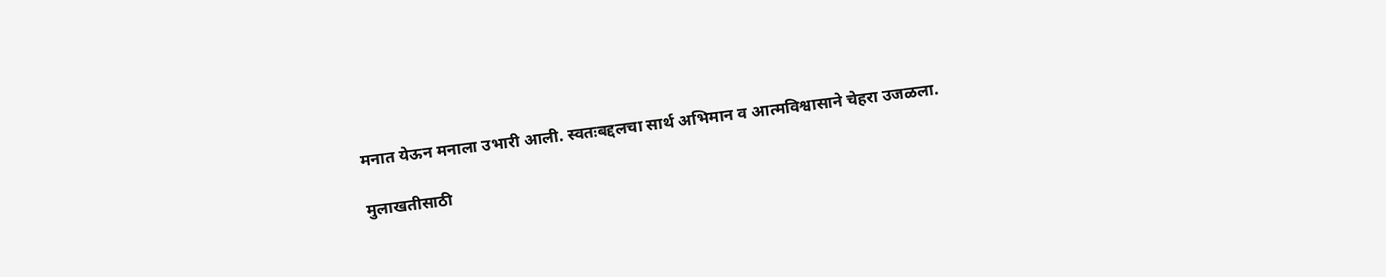मनात येऊन मनाला उभारी आली. स्वतःबद्दलचा सार्थ अभिमान व आत्मविश्वासाने चेहरा उजळला.

मुलाखतीसाठी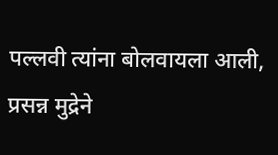पल्लवी त्यांना बोलवायला आली, प्रसन्न मुद्रेने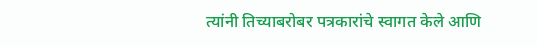त्यांनी तिच्याबरोबर पत्रकारांचे स्वागत केले आणि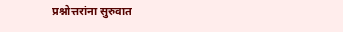प्रश्नोत्तरांना सुरुवात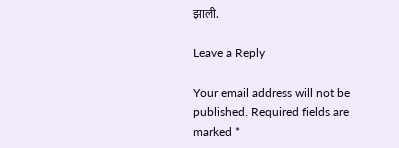झाली.

Leave a Reply

Your email address will not be published. Required fields are marked *